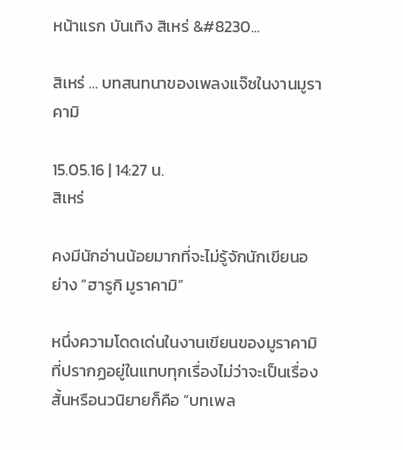หน้าแรก บันเทิง สิเหร่ &#8230...

สิเหร่ … บทสนทนาของเพลงแจ๊ซในงานมูราคามิ

15.05.16 | 14:27 น.
สิเหร่

คงมีนักอ่านน้อยมากที่จะไม่รู้จักนักเขียนอย่าง “ฮารูกิ มูราคามิ”

หนึ่งความโดดเด่นในงานเขียนของมูราคามิที่ปรากฏอยู่ในแทบทุกเรื่องไม่ว่าจะเป็นเรื่องสั้นหรือนวนิยายก็คือ “บทเพล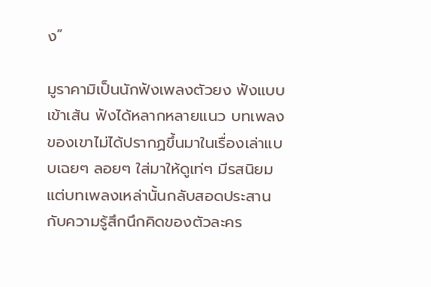ง”

มูราคามิเป็นนักฟังเพลงตัวยง ฟังแบบเข้าเส้น ฟังได้หลากหลายแนว บทเพลงของเขาไม่ได้ปรากฏขึ้นมาในเรื่องเล่าแบบเฉยๆ ลอยๆ ใส่มาให้ดูเท่ๆ มีรสนิยม แต่บทเพลงเหล่านั้นกลับสอดประสานกับความรู้สึกนึกคิดของตัวละคร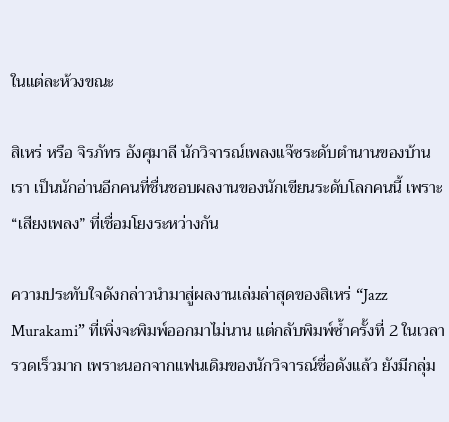ในแต่ละห้วงขณะ

สิเหร่ หรือ จิรภัทร อังศุมาลี นักวิจารณ์เพลงแจ๊ซระดับตำนานของบ้านเรา เป็นนักอ่านอีกคนที่ชื่นชอบผลงานของนักเขียนระดับโลกคนนี้ เพราะ “เสียงเพลง” ที่เชื่อมโยงระหว่างกัน

ความประทับใจดังกล่าวนำมาสู่ผลงานเล่มล่าสุดของสิเหร่ “Jazz Murakami” ที่เพิ่งจะพิมพ์ออกมาไม่นาน แต่กลับพิมพ์ซ้ำครั้งที่ 2 ในเวลารวดเร็วมาก เพราะนอกจากแฟนเดิมของนักวิจารณ์ชื่อดังแล้ว ยังมีกลุ่ม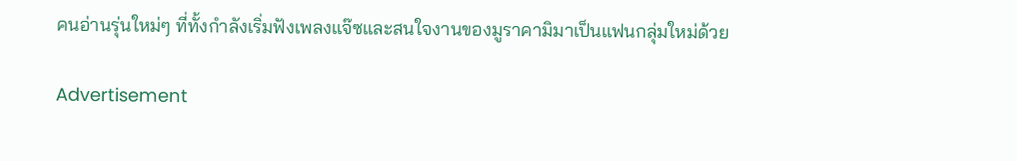คนอ่านรุ่นใหม่ๆ ที่ทั้งกำลังเริ่มฟังเพลงแจ๊ซและสนใจงานของมูราคามิมาเป็นแฟนกลุ่มใหม่ด้วย

Advertisement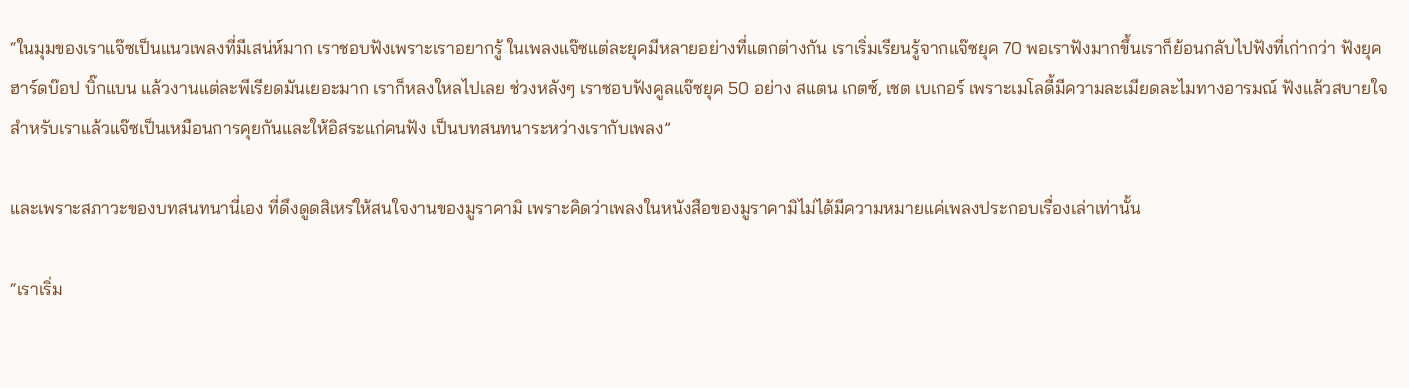“ในมุมของเราแจ๊ซเป็นแนวเพลงที่มีเสน่ห์มาก เราชอบฟังเพราะเราอยากรู้ ในเพลงแจ๊ซแต่ละยุคมีหลายอย่างที่แตกต่างกัน เราเริ่มเรียนรู้จากแจ๊ซยุค 70 พอเราฟังมากขึ้นเราก็ย้อนกลับไปฟังที่เก่ากว่า ฟังยุคฮาร์ดบ๊อป บิ๊กแบน แล้วงานแต่ละพีเรียดมันเยอะมาก เราก็หลงใหลไปเลย ช่วงหลังๆ เราชอบฟังคูลแจ๊ซยุค 50 อย่าง สแตน เกตซ์, เชต เบเกอร์ เพราะเมโลดี้มีความละเมียดละไมทางอารมณ์ ฟังแล้วสบายใจ สำหรับเราแล้วแจ๊ซเป็นเหมือนการคุยกันและให้อิสระแก่คนฟัง เป็นบทสนทนาระหว่างเรากับเพลง”

และเพราะสภาวะของบทสนทนานี่เอง ที่ดึงดูดสิเหร่ให้สนใจงานของมูราคามิ เพราะคิดว่าเพลงในหนังสือของมูราคามิไม่ได้มีความหมายแค่เพลงประกอบเรื่องเล่าเท่านั้น

“เราเริ่ม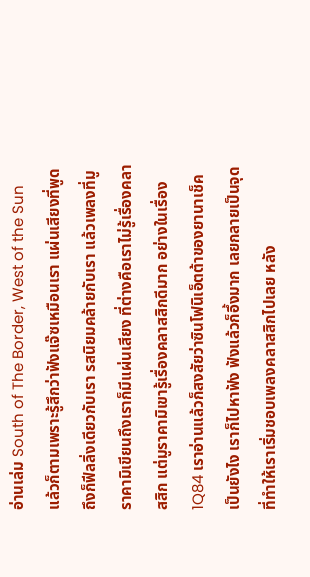อ่านเล่ม South of The Border, West of the Sun แล้วก็ตามเพราะรู้สึกว่าฟังแจ๊ซเหมือนเรา แผ่นเสียงที่พูดถึงก็ฟีลลิ่งเดียวกับเรา รสนิยมคล้ายกับเรา แล้วเพลงที่มูราคามิเขียนถึงเราก็มีแผ่นเสียง ที่ต่างคือเราไม่รู้เรื่องคลาสสิก แต่มูราคามิเขารู้เรื่องคลาสสิกดีมาก อย่างในเรื่อง 1Q84 เราอ่านแล้วก็สงสัยว่าซินโฟนิเอ็ตต้าของยานาเช็คเป็นยังไง เราก็ไปหาฟัง ฟังแล้วก็อึ้งมาก เลยกลายเป็นจุดที่ทำให้เราเริ่มชอบเพลงคลาสสิกไปเลย หลัง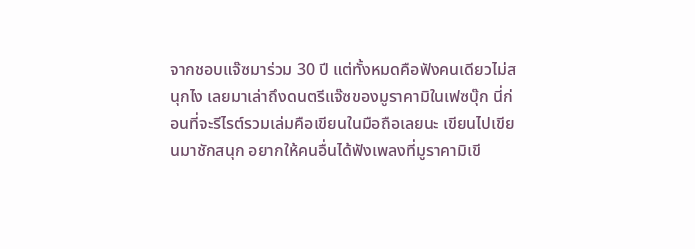จากชอบแจ๊ซมาร่วม 30 ปี แต่ทั้งหมดคือฟังคนเดียวไม่สนุกไง เลยมาเล่าถึงดนตรีแจ๊ซของมูราคามิในเฟซบุ๊ก นี่ก่อนที่จะรีไรต์รวมเล่มคือเขียนในมือถือเลยนะ เขียนไปเขียนมาชักสนุก อยากให้คนอื่นได้ฟังเพลงที่มูราคามิเขี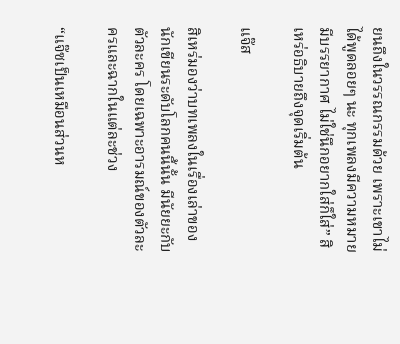ยนถึงในวรรณกรรมด้วย เพราะเขาไม่ได้พูดลอยๆ นะ ทุกเพลงมีความหมาย มีบรรยากาศ ไม่ใช่นึกอยากใส่ก็ใส่” สิเหร่อธิบายถึงจุดเริ่มต้น

แจ๊ส

สิเหร่มองว่าบทเพลงในเรื่องเล่าของนักเขียนระดับโลกคนนี้นั้น มีนัยยะกับตัวละคร โดยเฉพาะอารมณ์ของตัวละครและฉากในแต่ละช่วง

“แจ๊ซเป็นเหมือนส่วนห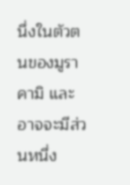นึ่งในตัวตนของมูราคามิ และอาจจะมีส่วนหนึ่ง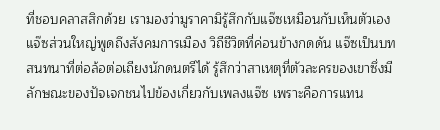ที่ชอบคลาสสิกด้วย เรามองว่ามูราคามิรู้สึกกับแจ๊ซเหมือนกับเห็นตัวเอง แจ๊ซส่วนใหญ่พูดถึงสังคมการเมือง วิถีชีวิตที่ค่อนข้างกดดัน แจ๊ซเป็นบทสนทนาที่ต่อล้อต่อเถียงนักดนตรีได้ รู้สึกว่าสาเหตุที่ตัวละครของเขาซึ่งมีลักษณะของปัจเจกชนไปข้องเกี่ยวกับเพลงแจ๊ซ เพราะคือการแทน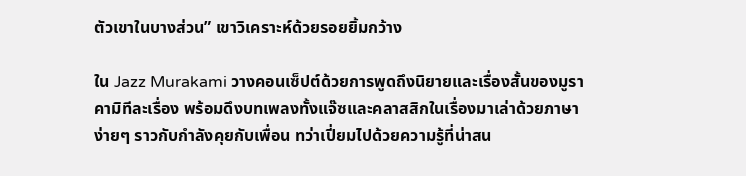ตัวเขาในบางส่วน” เขาวิเคราะห์ด้วยรอยยิ้มกว้าง

ใน Jazz Murakami วางคอนเซ็ปต์ด้วยการพูดถึงนิยายและเรื่องสั้นของมูราคามิทีละเรื่อง พร้อมดึงบทเพลงทั้งแจ๊ซและคลาสสิกในเรื่องมาเล่าด้วยภาษาง่ายๆ ราวกับกำลังคุยกับเพื่อน ทว่าเปี่ยมไปด้วยความรู้ที่น่าสน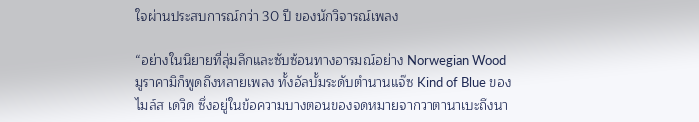ใจผ่านประสบการณ์กว่า 30 ปี ของนักวิจารณ์เพลง

“อย่างในนิยายที่ลุ่มลึกและซับซ้อนทางอารมณ์อย่าง Norwegian Wood มูราคามิก็พูดถึงหลายเพลง ทั้งอัลบั้มระดับตำนานแจ๊ซ Kind of Blue ของ ไมล์ส เดวิด ซึ่งอยู่ในข้อความบางตอนของจดหมายจากวาตานาเบะถึงนา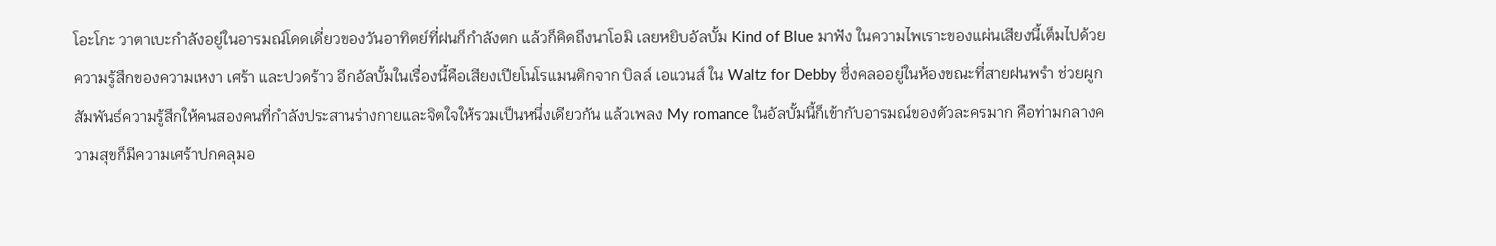โอะโกะ วาตาเบะกำลังอยู่ในอารมณ์โดดเดี่ยวของวันอาทิตย์ที่ฝนก็กำลังตก แล้วก็คิดถึงนาโอมิ เลยหยิบอัลบั้ม Kind of Blue มาฟัง ในความไพเราะของแผ่นเสียงนี้เต็มไปด้วยความรู้สึกของความเหงา เศร้า และปวดร้าว อีกอัลบั้มในเรื่องนี้คือเสียงเปียโนโรแมนติกจาก บิลล์ เอแวนส์ ใน Waltz for Debby ซึ่งคลออยู่ในห้องขณะที่สายฝนพรำ ช่วยผูกสัมพันธ์ความรู้สึกให้คนสองคนที่กำลังประสานร่างกายและจิตใจให้รวมเป็นหนึ่งเดียวกัน แล้วเพลง My romance ในอัลบั้มนี้ก็เข้ากับอารมณ์ของตัวละครมาก คือท่ามกลางความสุขก็มีความเศร้าปกคลุมอ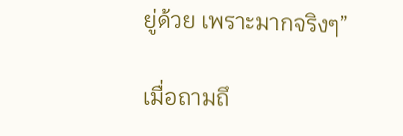ยู่ด้วย เพราะมากจริงๆ”

เมื่อถามถึ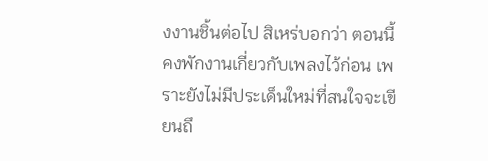งงานชิ้นต่อไป สิเหร่บอกว่า ตอนนี้คงพักงานเกี่ยวกับเพลงไว้ก่อน เพราะยังไม่มีประเด็นใหม่ที่สนใจจะเขียนถึ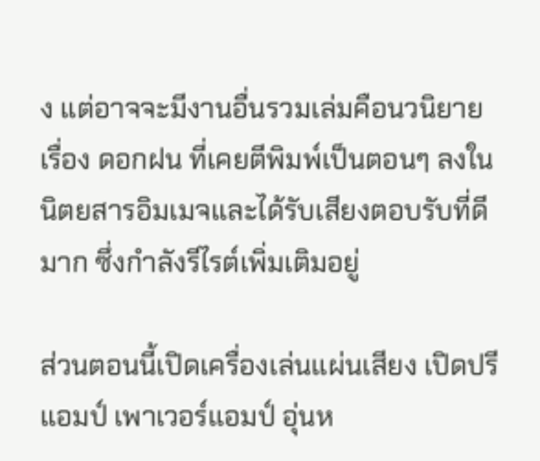ง แต่อาจจะมีงานอื่นรวมเล่มคือนวนิยายเรื่อง ดอกฝน ที่เคยตีพิมพ์เป็นตอนๆ ลงในนิตยสารอิมเมจและได้รับเสียงตอบรับที่ดีมาก ซึ่งกำลังรีไรต์เพิ่มเติมอยู่

ส่วนตอนนี้เปิดเครื่องเล่นแผ่นเสียง เปิดปรีแอมป์ เพาเวอร์แอมป์ อุ่นห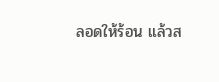ลอดให้ร้อน แล้วส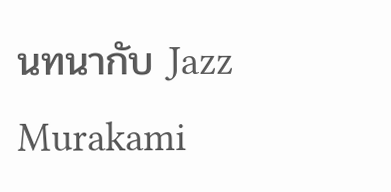นทนากับ Jazz Murakami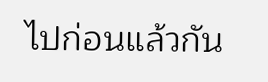ไปก่อนแล้วกัน